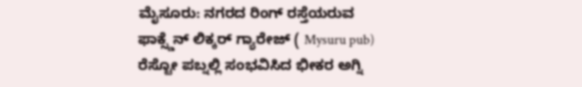ಮೈಸೂರು: ನಗರದ ರಿಂಗ್ ರಸ್ತೆಯರುವ ಫಾಕ್ಸ್ಡೆನ್ ಲಿಕ್ಕರ್ ಗ್ಯಾರೇಜ್ ( Mysuru pub) ರೆಸ್ಟೋ ಪಬ್ನಲ್ಲಿ ಸಂಭವಿಸಿದ ಭೀಕರ ಅಗ್ನಿ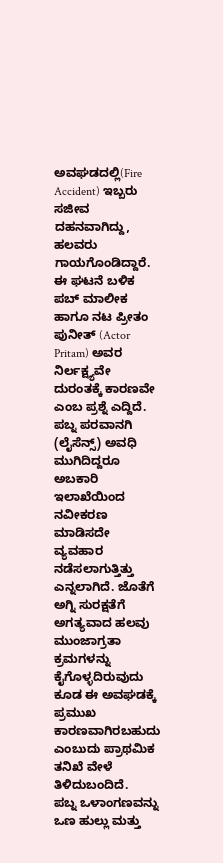ಅವಘಡದಲ್ಲಿ(Fire Accident) ಇಬ್ಬರು ಸಜೀವ ದಹನವಾಗಿದ್ದು, ಹಲವರು ಗಾಯಗೊಂಡಿದ್ದಾರೆ. ಈ ಘಟನೆ ಬಳಿಕ ಪಬ್ ಮಾಲೀಕ ಹಾಗೂ ನಟ ಪ್ರೀತಂ ಪುನೀತ್ (Actor Pritam) ಅವರ ನಿರ್ಲಕ್ಷ್ಯವೇ ದುರಂತಕ್ಕೆ ಕಾರಣವೇ ಎಂಬ ಪ್ರಶ್ನೆ ಎದ್ದಿದೆ.
ಪಬ್ನ ಪರವಾನಗಿ (ಲೈಸೆನ್ಸ್) ಅವಧಿ ಮುಗಿದಿದ್ದರೂ ಅಬಕಾರಿ ಇಲಾಖೆಯಿಂದ ನವೀಕರಣ ಮಾಡಿಸದೇ ವ್ಯವಹಾರ ನಡೆಸಲಾಗುತ್ತಿತ್ತು ಎನ್ನಲಾಗಿದೆ. ಜೊತೆಗೆ ಅಗ್ನಿ ಸುರಕ್ಷತೆಗೆ ಅಗತ್ಯವಾದ ಹಲವು ಮುಂಜಾಗ್ರತಾ ಕ್ರಮಗಳನ್ನು ಕೈಗೊಳ್ಳದಿರುವುದು ಕೂಡ ಈ ಅವಘಡಕ್ಕೆ ಪ್ರಮುಖ ಕಾರಣವಾಗಿರಬಹುದು ಎಂಬುದು ಪ್ರಾಥಮಿಕ ತನಿಖೆ ವೇಳೆ ತಿಳಿದುಬಂದಿದೆ.
ಪಬ್ನ ಒಳಾಂಗಣವನ್ನು ಒಣ ಹುಲ್ಲು ಮತ್ತು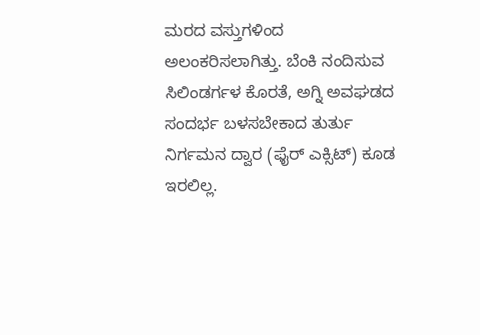ಮರದ ವಸ್ತುಗಳಿಂದ ಅಲಂಕರಿಸಲಾಗಿತ್ತು. ಬೆಂಕಿ ನಂದಿಸುವ ಸಿಲಿಂಡರ್ಗಳ ಕೊರತೆ, ಅಗ್ನಿ ಅವಘಡದ ಸಂದರ್ಭ ಬಳಸಬೇಕಾದ ತುರ್ತು ನಿರ್ಗಮನ ದ್ವಾರ (ಫೈರ್ ಎಕ್ಸಿಟ್) ಕೂಡ ಇರಲಿಲ್ಲ.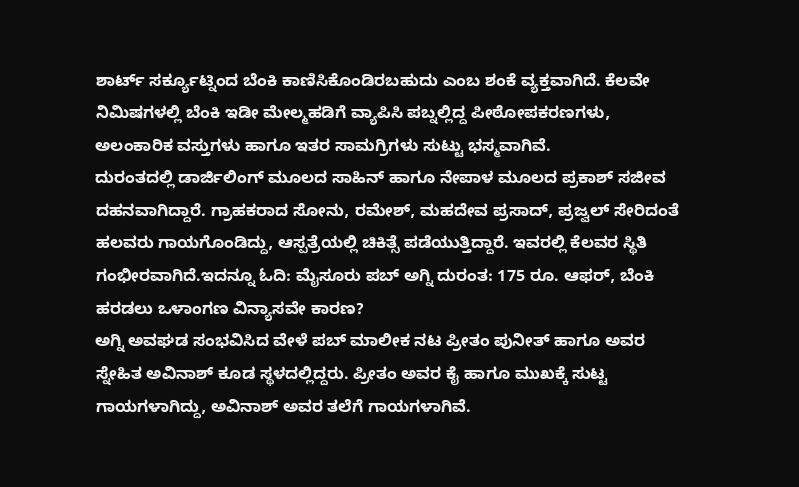ಶಾರ್ಟ್ ಸರ್ಕ್ಯೂಟ್ನಿಂದ ಬೆಂಕಿ ಕಾಣಿಸಿಕೊಂಡಿರಬಹುದು ಎಂಬ ಶಂಕೆ ವ್ಯಕ್ತವಾಗಿದೆ. ಕೆಲವೇ ನಿಮಿಷಗಳಲ್ಲಿ ಬೆಂಕಿ ಇಡೀ ಮೇಲ್ಮಹಡಿಗೆ ವ್ಯಾಪಿಸಿ ಪಬ್ನಲ್ಲಿದ್ದ ಪೀಠೋಪಕರಣಗಳು, ಅಲಂಕಾರಿಕ ವಸ್ತುಗಳು ಹಾಗೂ ಇತರ ಸಾಮಗ್ರಿಗಳು ಸುಟ್ಟು ಭಸ್ಮವಾಗಿವೆ.
ದುರಂತದಲ್ಲಿ ಡಾರ್ಜಿಲಿಂಗ್ ಮೂಲದ ಸಾಹಿನ್ ಹಾಗೂ ನೇಪಾಳ ಮೂಲದ ಪ್ರಕಾಶ್ ಸಜೀವ ದಹನವಾಗಿದ್ದಾರೆ. ಗ್ರಾಹಕರಾದ ಸೋನು, ರಮೇಶ್, ಮಹದೇವ ಪ್ರಸಾದ್, ಪ್ರಜ್ವಲ್ ಸೇರಿದಂತೆ ಹಲವರು ಗಾಯಗೊಂಡಿದ್ದು, ಆಸ್ಪತ್ರೆಯಲ್ಲಿ ಚಿಕಿತ್ಸೆ ಪಡೆಯುತ್ತಿದ್ದಾರೆ. ಇವರಲ್ಲಿ ಕೆಲವರ ಸ್ಥಿತಿ ಗಂಭೀರವಾಗಿದೆ.ಇದನ್ನೂ ಓದಿ: ಮೈಸೂರು ಪಬ್ ಅಗ್ನಿ ದುರಂತ: 175 ರೂ. ಆಫರ್, ಬೆಂಕಿ ಹರಡಲು ಒಳಾಂಗಣ ವಿನ್ಯಾಸವೇ ಕಾರಣ?
ಅಗ್ನಿ ಅವಘಡ ಸಂಭವಿಸಿದ ವೇಳೆ ಪಬ್ ಮಾಲೀಕ ನಟ ಪ್ರೀತಂ ಪುನೀತ್ ಹಾಗೂ ಅವರ ಸ್ನೇಹಿತ ಅವಿನಾಶ್ ಕೂಡ ಸ್ಥಳದಲ್ಲಿದ್ದರು. ಪ್ರೀತಂ ಅವರ ಕೈ ಹಾಗೂ ಮುಖಕ್ಕೆ ಸುಟ್ಟ ಗಾಯಗಳಾಗಿದ್ದು, ಅವಿನಾಶ್ ಅವರ ತಲೆಗೆ ಗಾಯಗಳಾಗಿವೆ.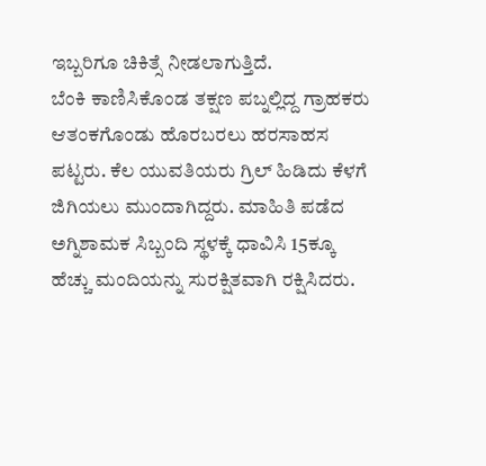ಇಬ್ಬರಿಗೂ ಚಿಕಿತ್ಸೆ ನೀಡಲಾಗುತ್ತಿದೆ.
ಬೆಂಕಿ ಕಾಣಿಸಿಕೊಂಡ ತಕ್ಷಣ ಪಬ್ನಲ್ಲಿದ್ದ ಗ್ರಾಹಕರು ಆತಂಕಗೊಂಡು ಹೊರಬರಲು ಹರಸಾಹಸ ಪಟ್ಟರು. ಕೆಲ ಯುವತಿಯರು ಗ್ರಿಲ್ ಹಿಡಿದು ಕೆಳಗೆ ಜಿಗಿಯಲು ಮುಂದಾಗಿದ್ದರು. ಮಾಹಿತಿ ಪಡೆದ ಅಗ್ನಿಶಾಮಕ ಸಿಬ್ಬಂದಿ ಸ್ಥಳಕ್ಕೆ ಧಾವಿಸಿ 15ಕ್ಕೂ ಹೆಚ್ಚು ಮಂದಿಯನ್ನು ಸುರಕ್ಷಿತವಾಗಿ ರಕ್ಷಿಸಿದರು.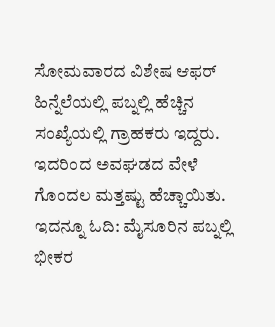ಸೋಮವಾರದ ವಿಶೇಷ ಆಫರ್ ಹಿನ್ನೆಲೆಯಲ್ಲಿ ಪಬ್ನಲ್ಲಿ ಹೆಚ್ಚಿನ ಸಂಖ್ಯೆಯಲ್ಲಿ ಗ್ರಾಹಕರು ಇದ್ದರು. ಇದರಿಂದ ಅವಘಡದ ವೇಳೆ ಗೊಂದಲ ಮತ್ತಷ್ಟು ಹೆಚ್ಚಾಯಿತು. ಇದನ್ನೂ ಓದಿ: ಮೈಸೂರಿನ ಪಬ್ನಲ್ಲಿ ಭೀಕರ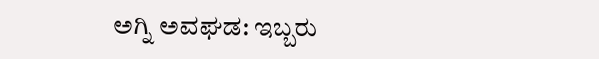ಅಗ್ನಿ ಅವಘಡ: ಇಬ್ಬರು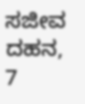ಸಜೀವ ದಹನ, 7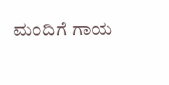ಮಂದಿಗೆ ಗಾಯ